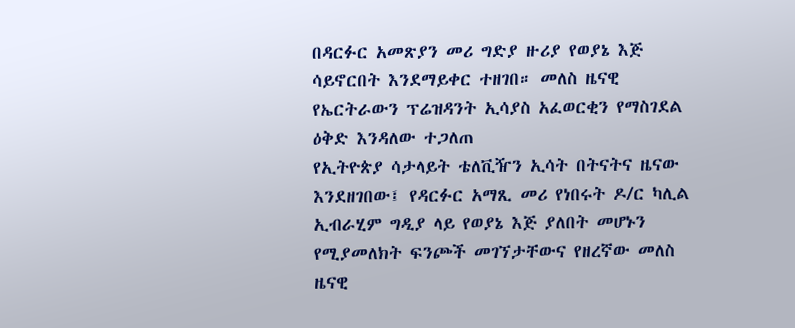በዳርፉር አመጽያን መሪ ግድያ ዙሪያ የወያኔ እጅ ሳይኖርበት እንደማይቀር ተዘገበ። መለስ ዜናዊ የኤርትራውን ፕሬዝዳንት ኢሳያስ አፈወርቂን የማስገደል ዕቅድ እንዳለው ተጋለጠ
የኢትዮጵያ ሳታላይት ቴለቪዥን ኢሳት በትናትና ዜናው እንደዘገበው፤ የዳርፉር አማጺ መሪ የነበሩት ዶ/ር ካሊል ኢብራሂም ግዲያ ላይ የወያኔ እጅ ያለበት መሆኑን የሚያመለክት ፍንጮች መገኘታቸውና የዘረኛው መለስ ዜናዊ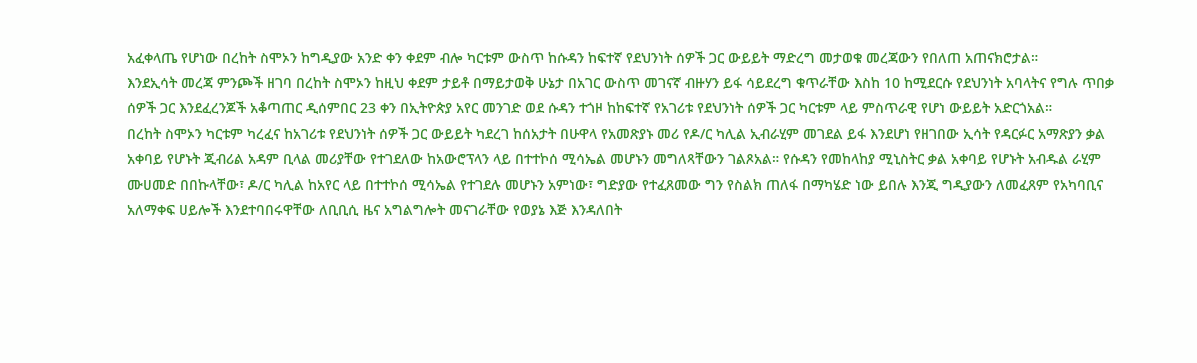አፈቀላጤ የሆነው በረከት ስሞኦን ከግዲያው አንድ ቀን ቀደም ብሎ ካርቱም ውስጥ ከሱዳን ከፍተኛ የደህንነት ሰዎች ጋር ውይይት ማድረግ መታወቁ መረጃውን የበለጠ አጠናክሮታል።
እንደኢሳት መረጃ ምንጮች ዘገባ በረከት ስሞኦን ከዚህ ቀደም ታይቶ በማይታወቅ ሁኔታ በአገር ውስጥ መገናኛ ብዙሃን ይፋ ሳይደረግ ቁጥራቸው እስከ 10 ከሚደርሱ የደህንነት አባላትና የግሉ ጥበቃ ሰዎች ጋር እንደፈረንጆች አቆጣጠር ዲሰምበር 23 ቀን በኢትዮጵያ አየር መንገድ ወደ ሱዳን ተጎዞ ከከፍተኛ የአገሪቱ የደህንነት ሰዎች ጋር ካርቱም ላይ ምስጥራዊ የሆነ ውይይት አድርጎአል።
በረከት ስሞኦን ካርቱም ካረፈና ከአገሪቱ የደህንነት ሰዎች ጋር ውይይት ካደረገ ከሰአታት በሁዋላ የአመጽያኑ መሪ የዶ/ር ካሊል ኢብራሂም መገደል ይፋ እንደሆነ የዘገበው ኢሳት የዳርፉር አማጽያን ቃል አቀባይ የሆኑት ጂብሪል አዳም ቢላል መሪያቸው የተገደለው ከአውሮፕላን ላይ በተተኮሰ ሚሳኤል መሆኑን መግለጻቸውን ገልጾአል። የሱዳን የመከላከያ ሚኒስትር ቃል አቀባይ የሆኑት አብዱል ራሂም ሙሀመድ በበኩላቸው፣ ዶ/ር ካሊል ከአየር ላይ በተተኮሰ ሚሳኤል የተገደሉ መሆኑን አምነው፣ ግድያው የተፈጸመው ግን የስልክ ጠለፋ በማካሄድ ነው ይበሉ እንጂ ግዲያውን ለመፈጸም የአካባቢና አለማቀፍ ሀይሎች እንደተባበሩዋቸው ለቢቢሲ ዜና አግልግሎት መናገራቸው የወያኔ እጅ እንዳለበት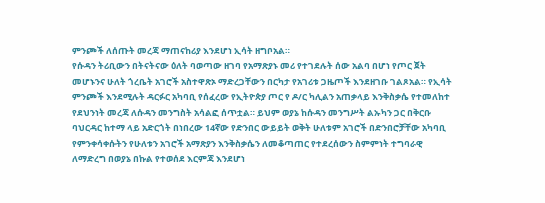ምንጮች ለሰጡት መረጃ ማጠናከሪያ እንደሆነ ኢሳት ዘግቦአል።
የሱዳን ትሪቢውን በትናትናው ዕለት ባወጣው ዘገባ የአማጽያኑ መሪ የተገደሉት ሰው አልባ በሆነ የጦር ጀት መሆኑንና ሁለት ጎረቤት አገሮች አስተዋጽኦ ማድረጋቸውን በርካታ የአገሪቱ ጋዜጦች እንደዘገቡ ገልጾአል። የኢሳት ምንጮች እንደሚሉት ዳርፉር አካባቢ የሰፈረው የኢትዮጵያ ጦር የ ዶ/ር ካሊልን አጠቃላይ እንቅስቃሴ የተመለከተ የደህንነት መረጃ ለሱዳን መንግስት አሳልፎ ሰጥቷል። ይህም ወያኔ ከሱዳን መንግሥት ልኡካን ጋር በቅርቡ ባህርዳር ከተማ ላይ አድርጎት በነበረው 14ኛው የድንበር ውይይት ወቅት ሁለቱም አገሮች በድንበሮቻቸው አካባቢ የምንቀሳቀሱትን የሁለቱን አገሮች አማጽያን እንቅስቃሴን ለመቆጣጠር የተደረሰውን ስምምነት ተግባራዊ ለማድረግ በወያኔ በኩል የተወሰደ እርምጃ እንደሆነ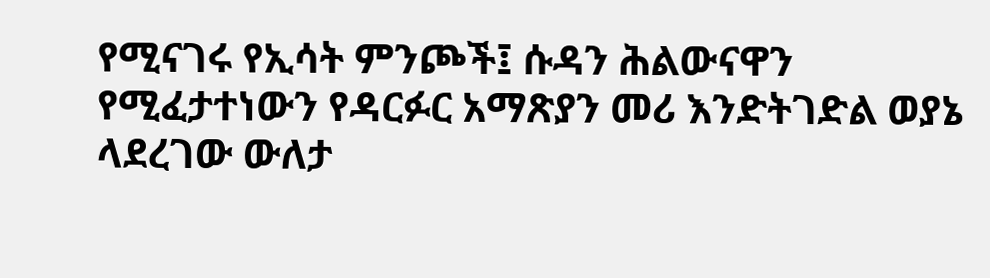የሚናገሩ የኢሳት ምንጮች፤ ሱዳን ሕልውናዋን የሚፈታተነውን የዳርፉር አማጽያን መሪ እንድትገድል ወያኔ ላደረገው ውለታ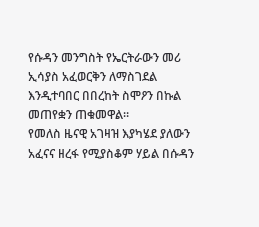የሱዳን መንግስት የኤርትራውን መሪ ኢሳያስ አፈወርቅን ለማስገደል እንዲተባበር በበረከት ስሞዖን በኩል መጠየቋን ጠቁመዋል።
የመለስ ዜናዊ አገዛዝ እያካሄደ ያለውን አፈናና ዘረፋ የሚያስቆም ሃይል በሱዳን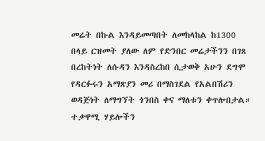መሬት በኩል እንዳይመጣበት ለመከላከል ከ1300 በላይ ርዝመት ያለው ለም የድንበር መሬታችንን በገጸ በረከትነት ለሱዳን እንዳስረከበ ሲታወቅ አሁን ደግሞ የዳርፉሩን አማጽያን መሪ በማስገደል የአልበሽሪን ወዳጅነት ለማግኘት ጎንበስ ቀና ማለቱን ቀጥሎበታል።
ተቃዋሚ ሃይሎችን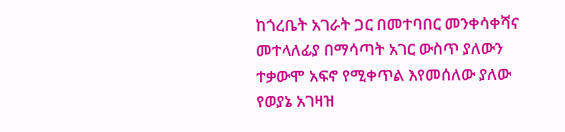ከጎረቤት አገራት ጋር በመተባበር መንቀሳቀሻና መተላለፊያ በማሳጣት አገር ውስጥ ያለውን ተቃውሞ አፍኖ የሚቀጥል እየመሰለው ያለው የወያኔ አገዛዝ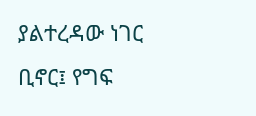ያልተረዳው ነገር ቢኖር፤ የግፍ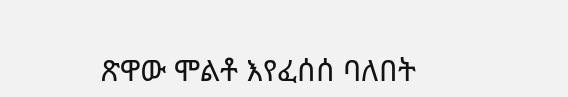ጽዋው ሞልቶ እየፈሰሰ ባለበት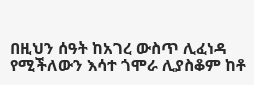በዚህን ሰዓት ከአገረ ውስጥ ሊፈነዳ የሚችለውን እሳተ ጎሞራ ሊያስቆም ከቶ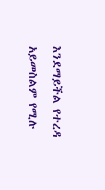እንደማይችል የተረዳ አይመስልም የሚሉ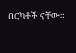በርካቶች ናቸው።